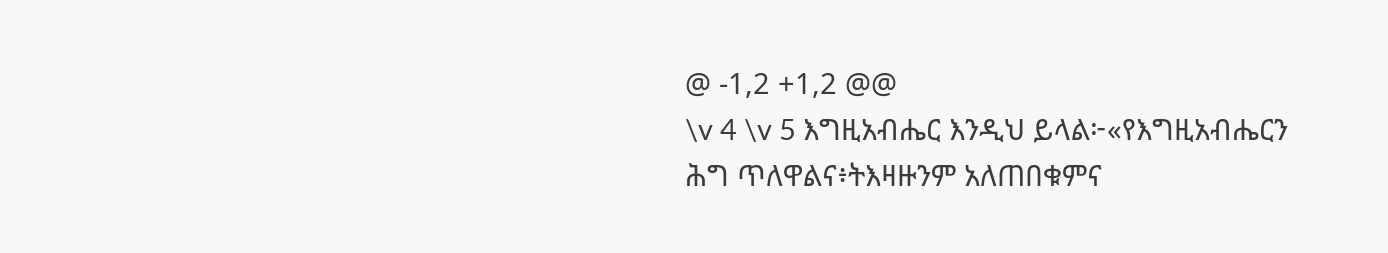@ -1,2 +1,2 @@
\v 4 \v 5 እግዚአብሔር እንዲህ ይላል፦«የእግዚአብሔርን ሕግ ጥለዋልና፥ትእዛዙንም አለጠበቁምና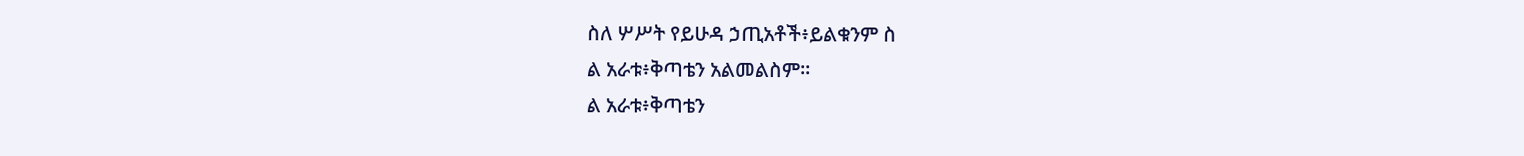ስለ ሦሥት የይሁዳ ኃጢአቶች፥ይልቁንም ስ
ል አራቱ፥ቅጣቴን አልመልስም።
ል አራቱ፥ቅጣቴን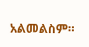አልመልስም።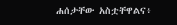ሐሰታቸው አስቷቸዋልና፥